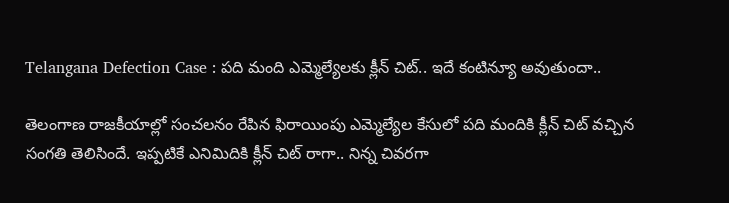Telangana Defection Case : పది మంది ఎమ్మెల్యేలకు క్లీన్ చిట్.. ఇదే కంటిన్యూ అవుతుందా..

తెలంగాణ రాజకీయాల్లో సంచలనం రేపిన ఫిరాయింపు ఎమ్మెల్యేల కేసులో పది మందికి క్లీన్ చిట్ వచ్చిన సంగతి తెలిసిందే. ఇప్పటికే ఎనిమిదికి క్లీన్ చిట్ రాగా.. నిన్న చివరగా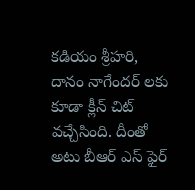కడియం శ్రీహరి, దానం నాగేందర్ లకు కూడా క్లీన్ చిట్ వచ్చేసింది. దీంతో అటు బీఆర్ ఎస్ ఫైర్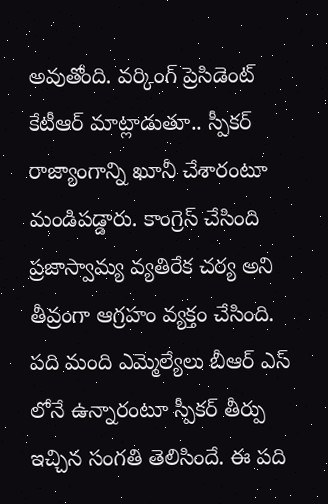అవుతోంది. వర్కింగ్ ప్రెసిడెంట్ కేటీఆర్ మాట్లాడుతూ.. స్పీకర్ రాజ్యాంగాన్ని ఖూనీ చేశారంటూ మండిపడ్డారు. కాంగ్రెస్ చేసింది ప్రజాస్వామ్య వ్యతిరేక చర్య అని తీవ్రంగా ఆగ్రహం వ్యక్తం చేసింది. పది మంది ఎమ్మెల్యేలు బీఆర్ ఎస్ లోనే ఉన్నారంటూ స్పీకర్ తీర్పు ఇచ్చిన సంగతి తెలిసిందే. ఈ పది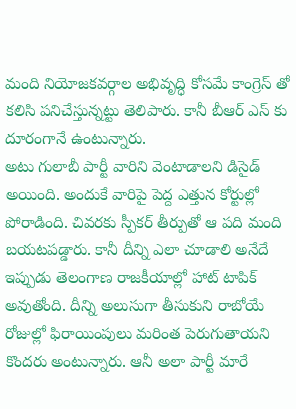మంది నియోజకవర్గాల అభివృద్ధి కోసమే కాంగ్రెస్ తో కలిసి పనిచేస్తున్నట్టు తెలిపారు. కానీ బీఆర్ ఎస్ కు దూరంగానే ఉంటున్నారు.
అటు గులాబీ పార్టీ వారిని వెంటాడాలని డిసైడ్ అయింది. అందుకే వారిపై పెద్ద ఎత్తున కోర్టుల్లో పోరాడింది. చివరకు స్పీకర్ తీర్పుతో ఆ పది మంది బయటపడ్డారు. కానీ దీన్ని ఎలా చూడాలి అనేదే ఇప్పుడు తెలంగాణ రాజకీయాల్లో హాట్ టాపిక్ అవుతోంది. దీన్ని అలుసుగా తీసుకుని రాబోయే రోజుల్లో ఫిరాయింపులు మరింత పెరుగుతాయని కొందరు అంటున్నారు. ఆనీ అలా పార్టీ మారే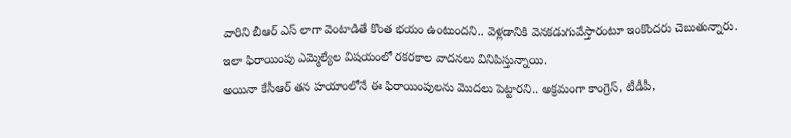వారిని బీఆర్ ఎస్ లాగా వెంటాడితే కొంత భయం ఉంటుందని.. వెళ్లడానికి వెనకడుగువేస్తారంటూ ఇంకొందరు చెబుతున్నారు. ఇలా ఫిరాయింపు ఎమ్మెల్యేల విషయంలో రకరకాల వాదనలు వినిపిస్తున్నాయి.
అయినా కేసీఆర్ తన హయాంలోనే ఈ ఫిరాయింపులను మొదలు పెట్టారని.. అక్రమంగా కాంగ్రెస్, టీడీపీ,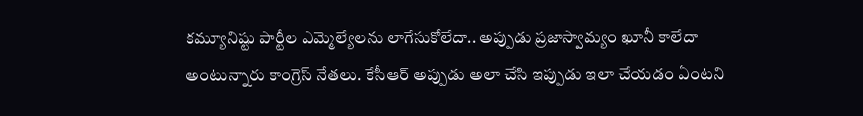కమ్యూనిష్టు పార్టీల ఎమ్మెల్యేలను లాగేసుకోలేదా.. అప్పుడు ప్రజాస్వామ్యం ఖూనీ కాలేదా అంటున్నారు కాంగ్రెస్ నేతలు. కేసీఆర్ అప్పుడు అలా చేసి ఇప్పుడు ఇలా చేయడం ఏంటని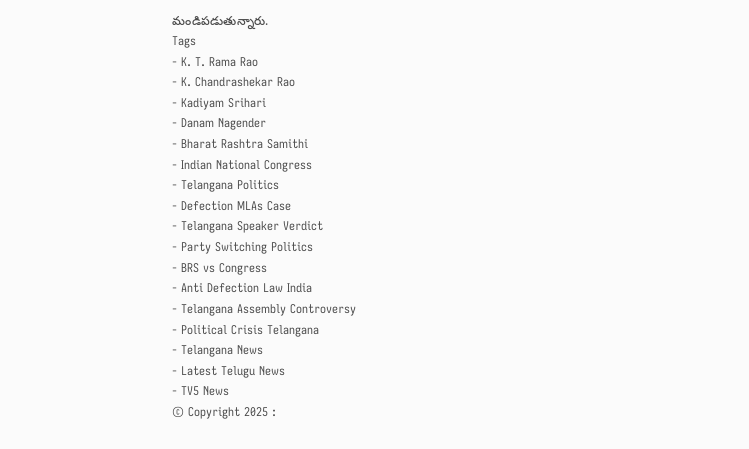మండిపడుతున్నారు.
Tags
- K. T. Rama Rao
- K. Chandrashekar Rao
- Kadiyam Srihari
- Danam Nagender
- Bharat Rashtra Samithi
- Indian National Congress
- Telangana Politics
- Defection MLAs Case
- Telangana Speaker Verdict
- Party Switching Politics
- BRS vs Congress
- Anti Defection Law India
- Telangana Assembly Controversy
- Political Crisis Telangana
- Telangana News
- Latest Telugu News
- TV5 News
© Copyright 2025 :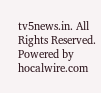tv5news.in. All Rights Reserved. Powered by hocalwire.com